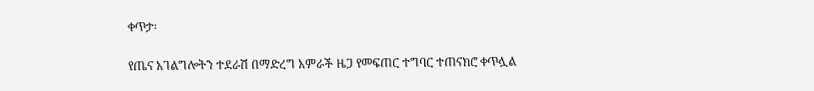ቀጥታ፡

የጤና አገልግሎትን ተደራሽ በማድረግ አምራች ዜጋ የመፍጠር ተግባር ተጠናክሮ ቀጥሏል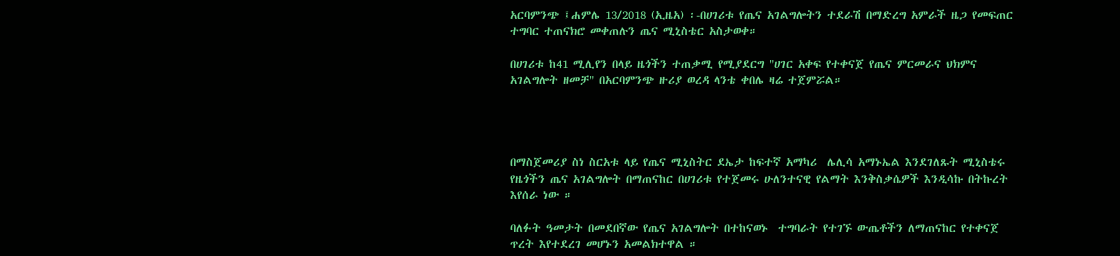አርባምንጭ ፤ሐምሌ 13/2018 (ኢዜአ) ፡-በሀገሪቱ የጤና አገልግሎትን ተደራሽ በማድረግ አምራች ዜጋ የመፍጠር ተግባር ተጠናክሮ መቀጠሉን ጤና ሚኒስቴር አስታወቀ።

በሀገሪቱ ከ41 ሚሊየን በላይ ዜጎችን ተጠቃሚ የሚያደርግ "ሀገር አቀፍ የተቀናጀ የጤና ምርመራና ህክምና አገልግሎት ዘመቻ" በአርባምንጭ ዙሪያ ወረዳ ላንቴ ቀበሌ ዛሬ ተጀምሯል።




በማስጀመሪያ ስነ ስርአቱ ላይ የጤና ሚኒስትር ደኤታ ከፍተኛ አማካሪ  ሌሊሳ አማኑኤል እንደገለጹት ሚኒስቴሩ የዜጎችን ጤና አገልግሎት በማጠናከር በሀገሪቱ የተጀመሩ ሁለንተናዊ የልማት እንቅስቃሴዎች እንዲሳኩ በትኩረት እየሰራ ነው ።

ባለፉት ዓመታት በመደበኛው የጤና አገልግሎት በተከናወኑ  ተግባራት የተገኙ ውጤቶችን ለማጠናከር የተቀናጀ ጥረት እየተደረገ መሆኑን አመልክተዋል ።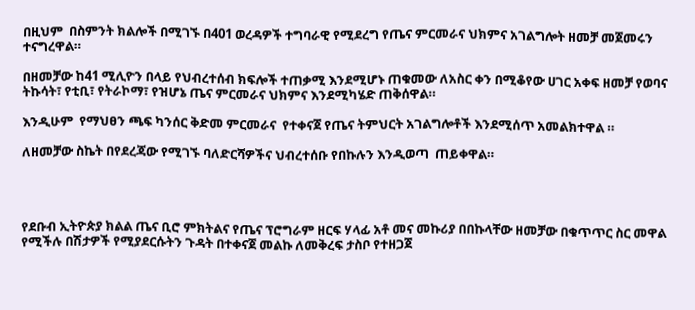በዚህም  በስምንት ክልሎች በሚገኙ በ401 ወረዳዎች ተግባራዊ የሚደረግ የጤና ምርመራና ህክምና አገልግሎት ዘመቻ መጀመሩን ተናግረዋል።

በዘመቻው ከ41 ሚሊዮን በላይ የህብረተሰብ ክፍሎች ተጠቃሚ እንደሚሆኑ ጠቁመው ለአስር ቀን በሚቆየው ሀገር አቀፍ ዘመቻ የወባና ትኩሳት፣ የቲቢ፣ የትራኮማ፣ የዝሆኔ ጤና ምርመራና ህክምና እንደሚካሄድ ጠቅሰዋል።

እንዲሁም  የማህፀን ጫፍ ካንሰር ቅድመ ምርመራና  የተቀናጀ የጤና ትምህርት አገልግሎቶች እንደሚሰጥ አመልክተዋል ።

ለዘመቻው ስኬት በየደረጃው የሚገኙ ባለድርሻዎችና ህብረተሰቡ የበኩሉን እንዲወጣ  ጠይቀዋል።




የደቡብ ኢትዮጵያ ክልል ጤና ቢሮ ምክትልና የጤና ፕሮግራም ዘርፍ ሃላፊ አቶ መና መኩሪያ በበኩላቸው ዘመቻው በቁጥጥር ስር መዋል የሚችሉ በሽታዎች የሚያደርሱትን ጉዳት በተቀናጀ መልኩ ለመቅረፍ ታስቦ የተዘጋጀ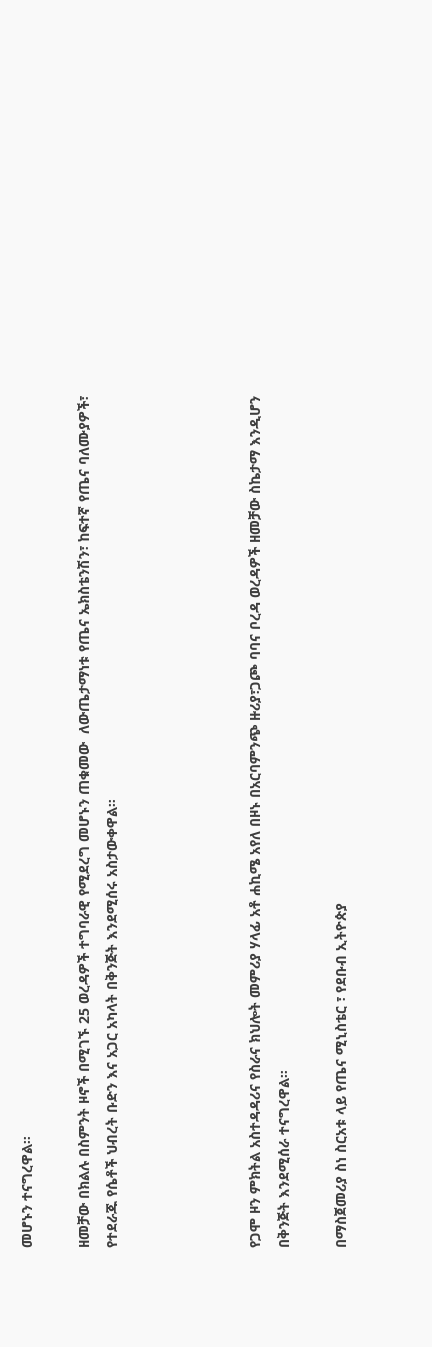መሆኑን ተናግረዋል።

ዘመቻው በክልሉ በስምንት ዞኖች በሚገኙ 25 ወረዳዎች ተግባራዊ የሚደረግ መሆኑን ጠቁመው  ለውጤታማነቱ የጤና ኤክስቴንሽን፣ ከፍተኛ የጤና ባለሙያዎች፣ የተደራጁ የሴቶች ህብረት ቡድን እና አጋር አካላት በቅንጅት እንደሚሰሩ አስታውቀዋል።




የጋሞ ዞን ምክትል አስተዳዳሪና የስራና ክህሎት መምሪያ ሃላፊ አቶ ሐኪሜ አየለ በዞኑ በአርባምንጭ ዙሪያ፣ጋጮ ባባና ቦረዳ ወረዳዎች ዘመቻው ስኬታማ እንዲሆን በቅንጅት እንደሚሰራ ተናግረዋል።

በማስጀመሪያ ስነ ስርአቱ ላይ የጤና ሚኒስቴር ፣ የደቡብ ኢትዮጵያ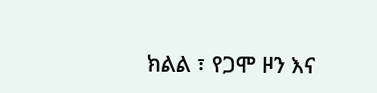ክልል ፣ የጋሞ ዞን እና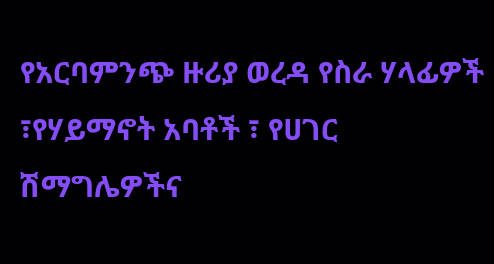የአርባምንጭ ዙሪያ ወረዳ የስራ ሃላፊዎች ፣የሃይማኖት አባቶች ፣ የሀገር ሽማግሌዎችና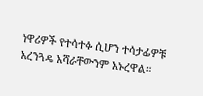ነዋሪዎች የተሳተፉ ሲሆን ተሳታፊዎቹ አረንጓዴ አሻራቸውንም አኑረዋል።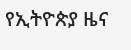የኢትዮጵያ ዜና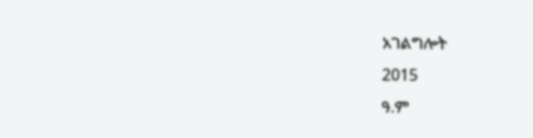አገልግሎት
2015
ዓ.ም